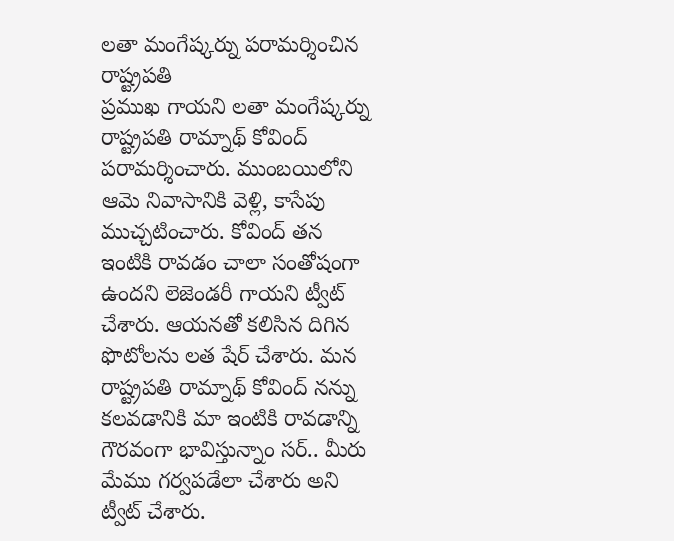లతా మంగేష్కర్ను పరామర్శించిన రాష్ట్రపతి
ప్రముఖ గాయని లతా మంగేష్కర్ను రాష్ట్రపతి రామ్నాథ్ కోవింద్ పరామర్శించారు. ముంబయిలోని ఆమె నివాసానికి వెళ్లి, కాసేపు ముచ్చటించారు. కోవింద్ తన ఇంటికి రావడం చాలా సంతోషంగా ఉందని లెజెండరీ గాయని ట్వీట్ చేశారు. ఆయనతో కలిసిన దిగిన ఫొటోలను లత షేర్ చేశారు. మన రాష్ట్రపతి రామ్నాథ్ కోవింద్ నన్ను కలవడానికి మా ఇంటికి రావడాన్ని గౌరవంగా భావిస్తున్నాం సర్.. మీరు మేము గర్వపడేలా చేశారు అని ట్వీట్ చేశారు.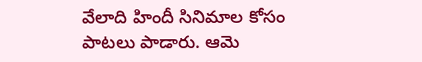వేలాది హిందీ సినిమాల కోసం పాటలు పాడారు. ఆమె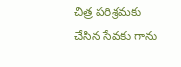చిత్ర పరిశ్రమకు చేసిన సేవకు గాను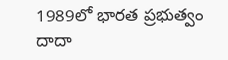1989లో భారత ప్రభుత్వం దాదా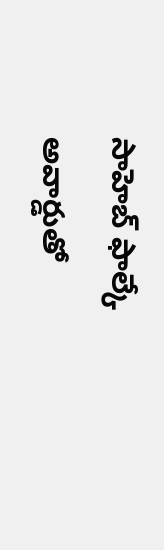సాహెబ్ ఫాల్కే అవార్డుతో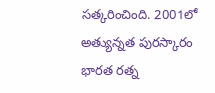సత్కరించింది. 2001లో అత్యున్నత పురస్కారం భారత రత్న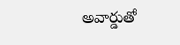అవార్డుతో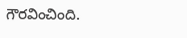గౌరవించింది.